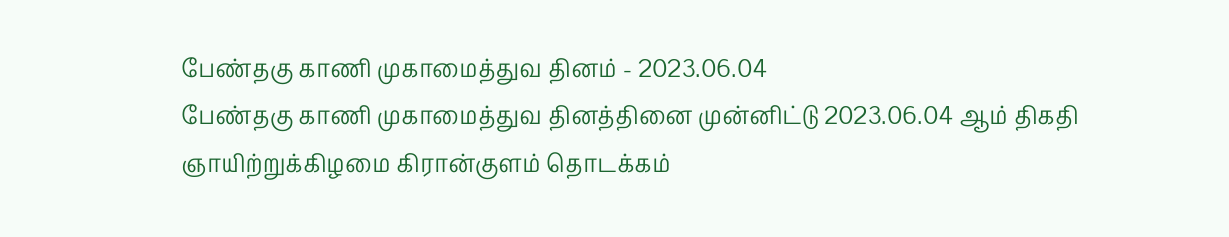பேண்தகு காணி முகாமைத்துவ தினம் - 2023.06.04
பேண்தகு காணி முகாமைத்துவ தினத்தினை முன்னிட்டு 2023.06.04 ஆம் திகதி ஞாயிற்றுக்கிழமை கிரான்குளம் தொடக்கம்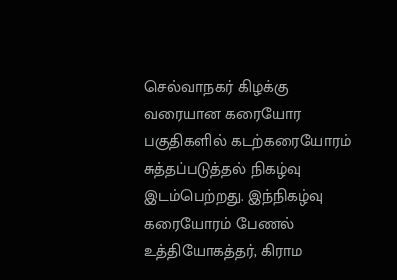செல்வாநகர் கிழக்கு வரையான கரையோர பகுதிகளில் கடற்கரையோரம் சுத்தப்படுத்தல் நிகழ்வு இடம்பெற்றது. இந்நிகழ்வு கரையோரம் பேணல் உத்தியோகத்தர், கிராம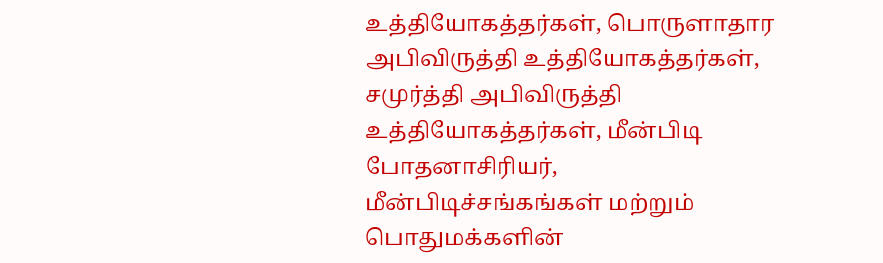உத்தியோகத்தர்கள், பொருளாதார அபிவிருத்தி உத்தியோகத்தர்கள், சமுர்த்தி அபிவிருத்தி உத்தியோகத்தர்கள், மீன்பிடி போதனாசிரியர், மீன்பிடிச்சங்கங்கள் மற்றும் பொதுமக்களின்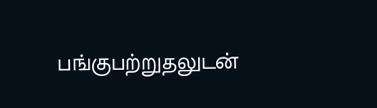பங்குபற்றுதலுடன்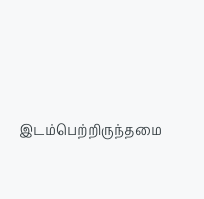இடம்பெற்றிருந்தமை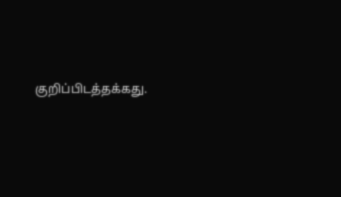குறிப்பிடத்தக்கது.